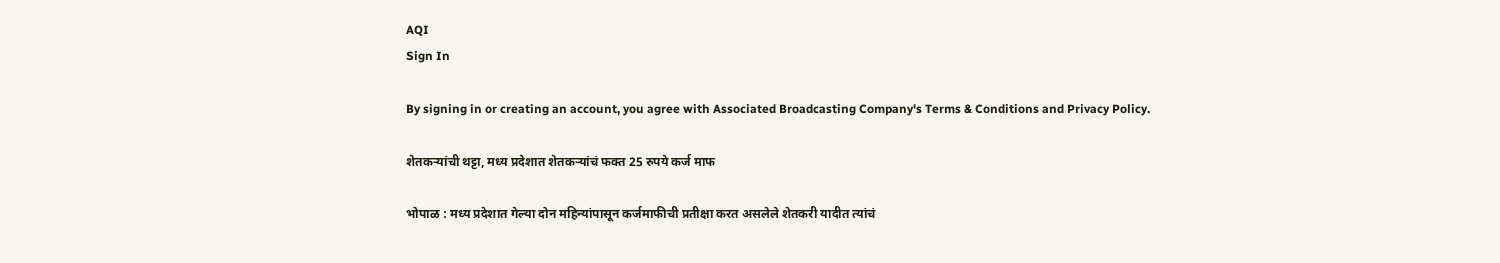AQI
Sign In

By signing in or creating an account, you agree with Associated Broadcasting Company's Terms & Conditions and Privacy Policy.

शेतकऱ्यांची थट्टा, मध्य प्रदेशात शेतकऱ्यांचं फक्त 25 रुपये कर्ज माफ

भोपाळ : मध्य प्रदेशात गेल्या दोन महिन्यांपासून कर्जमाफीची प्रतीक्षा करत असलेले शेतकरी यादीत त्यांचं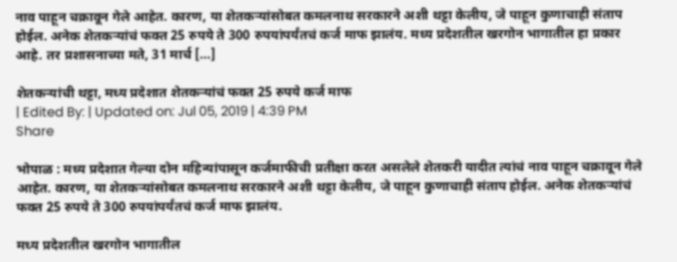नाव पाहून चक्रावून गेले आहेत. कारण, या शेतकऱ्यांसोबत कमलनाथ सरकारने अशी थट्टा केलीय, जे पाहून कुणाचाही संताप होईल. अनेक शेतकऱ्यांचं फक्त 25 रुपये ते 300 रुपयांपर्यंतचं कर्ज माफ झालंय. मध्य प्रदेशतील खरगोन भागातील हा प्रकार आहे. तर प्रशासनाच्या मते, 31 मार्च […]

शेतकऱ्यांची थट्टा, मध्य प्रदेशात शेतकऱ्यांचं फक्त 25 रुपये कर्ज माफ
| Edited By: | Updated on: Jul 05, 2019 | 4:39 PM
Share

भोपाळ : मध्य प्रदेशात गेल्या दोन महिन्यांपासून कर्जमाफीची प्रतीक्षा करत असलेले शेतकरी यादीत त्यांचं नाव पाहून चक्रावून गेले आहेत. कारण, या शेतकऱ्यांसोबत कमलनाथ सरकारने अशी थट्टा केलीय, जे पाहून कुणाचाही संताप होईल. अनेक शेतकऱ्यांचं फक्त 25 रुपये ते 300 रुपयांपर्यंतचं कर्ज माफ झालंय.

मध्य प्रदेशतील खरगोन भागातील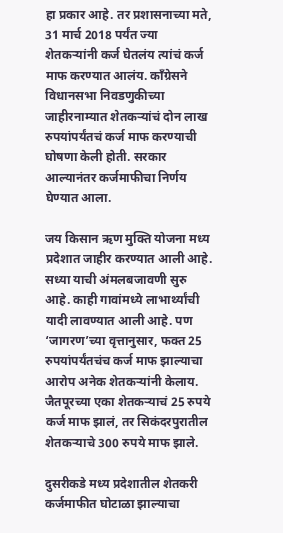हा प्रकार आहे. तर प्रशासनाच्या मते, 31 मार्च 2018 पर्यंत ज्या शेतकऱ्यांनी कर्ज घेतलंय त्यांचं कर्ज माफ करण्यात आलंय. काँग्रेसने विधानसभा निवडणुकीच्या जाहीरनाम्यात शेतकऱ्यांचं दोन लाख रुपयांपर्यंतचं कर्ज माफ करण्याची घोषणा केली होती. सरकार आल्यानंतर कर्जमाफीचा निर्णय घेण्यात आला.

जय किसान ऋण मुक्ति योजना मध्य प्रदेशात जाहीर करण्यात आली आहे. सध्या याची अंमलबजावणी सुरु आहे. काही गावांमध्ये लाभार्थ्यांची यादी लावण्यात आली आहे. पण ‘जागरण’च्या वृत्तानुसार, फक्त 25 रुपयांपर्यंतचंच कर्ज माफ झाल्याचा आरोप अनेक शेतकऱ्यांनी केलाय. जैतपूरच्या एका शेतकऱ्याचं 25 रुपये कर्ज माफ झालं, तर सिकंदरपुरातील शेतकऱ्याचे 300 रुपये माफ झाले.

दुसरीकडे मध्य प्रदेशातील शेतकरी कर्जमाफीत घोटाळा झाल्याचा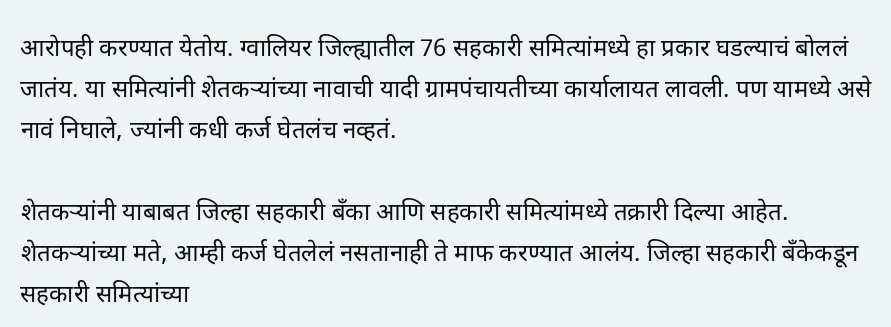आरोपही करण्यात येतोय. ग्वालियर जिल्ह्यातील 76 सहकारी समित्यांमध्ये हा प्रकार घडल्याचं बोललं जातंय. या समित्यांनी शेतकऱ्यांच्या नावाची यादी ग्रामपंचायतीच्या कार्यालायत लावली. पण यामध्ये असे नावं निघाले, ज्यांनी कधी कर्ज घेतलंच नव्हतं.

शेतकऱ्यांनी याबाबत जिल्हा सहकारी बँका आणि सहकारी समित्यांमध्ये तक्रारी दिल्या आहेत. शेतकऱ्यांच्या मते, आम्ही कर्ज घेतलेलं नसतानाही ते माफ करण्यात आलंय. जिल्हा सहकारी बँकेकडून सहकारी समित्यांच्या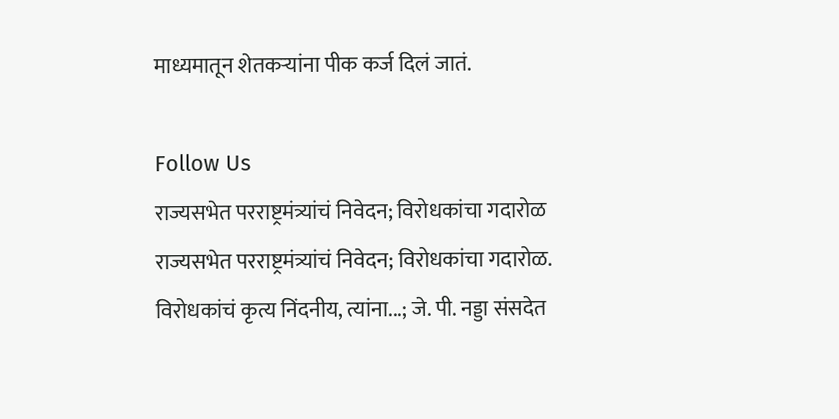माध्यमातून शेतकऱ्यांना पीक कर्ज दिलं जातं.

Follow Us
राज्यसभेत परराष्ट्रमंत्र्यांचं निवेदन; विरोधकांचा गदारोळ
राज्यसभेत परराष्ट्रमंत्र्यांचं निवेदन; विरोधकांचा गदारोळ.
विरोधकांचं कृत्य निंदनीय, त्यांना...; जे. पी. नड्डा संसदेत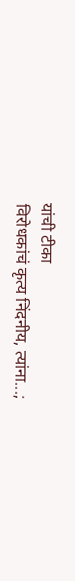यांची टीका
विरोधकांचं कृत्य निंदनीय, त्यांना...;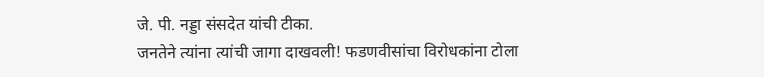जे. पी. नड्डा संसदेत यांची टीका.
जनतेने त्यांना त्यांची जागा दाखवली! फडणवीसांचा विरोधकांना टोला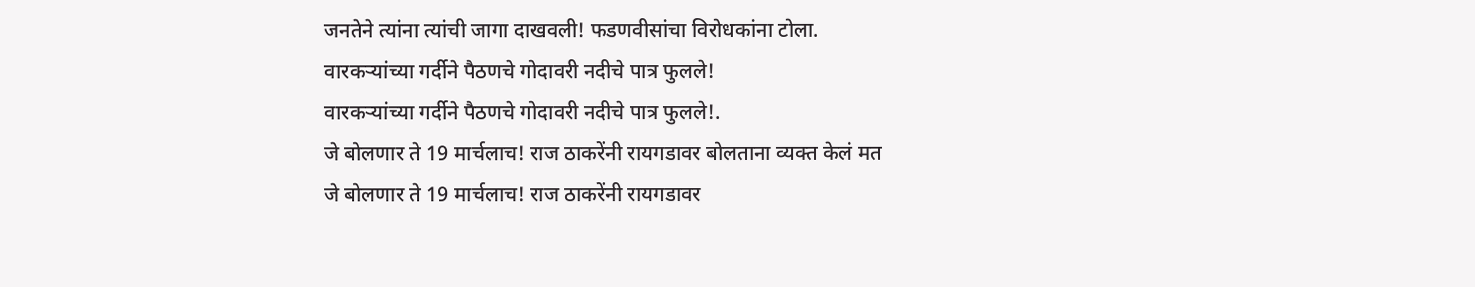जनतेने त्यांना त्यांची जागा दाखवली! फडणवीसांचा विरोधकांना टोला.
वारकऱ्यांच्या गर्दीने पैठणचे गोदावरी नदीचे पात्र फुलले!
वारकऱ्यांच्या गर्दीने पैठणचे गोदावरी नदीचे पात्र फुलले!.
जे बोलणार ते 19 मार्चलाच! राज ठाकरेंनी रायगडावर बोलताना व्यक्त केलं मत
जे बोलणार ते 19 मार्चलाच! राज ठाकरेंनी रायगडावर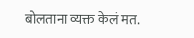बोलताना व्यक्त केलं मत.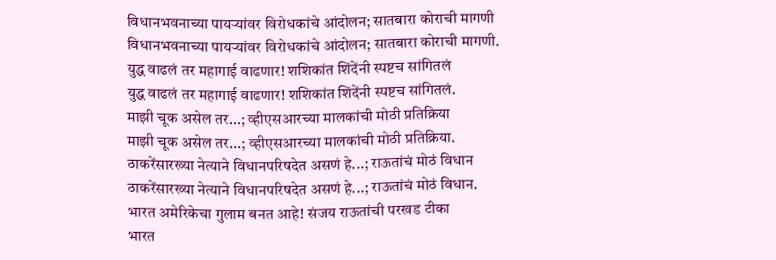विधानभवनाच्या पायऱ्यांवर विरोधकांचे आंदोलन; सातबारा कोराची मागणी
विधानभवनाच्या पायऱ्यांवर विरोधकांचे आंदोलन; सातबारा कोराची मागणी.
युद्ध वाढलं तर महागाई वाढणार! शशिकांत शिंदेंनी स्पष्टच सांगितलं
युद्ध वाढलं तर महागाई वाढणार! शशिकांत शिंदेंनी स्पष्टच सांगितलं.
माझी चूक असेल तर...; व्हीएसआरच्या मालकांची मोठी प्रतिक्रिया
माझी चूक असेल तर...; व्हीएसआरच्या मालकांची मोठी प्रतिक्रिया.
ठाकरेंसारख्या नेत्याने विधानपरिषदेत असणं हे...; राऊतांचं मोठं विधान
ठाकरेंसारख्या नेत्याने विधानपरिषदेत असणं हे...; राऊतांचं मोठं विधान.
भारत अमेरिकेचा गुलाम बनत आहे! संजय राऊतांची परखड टीका
भारत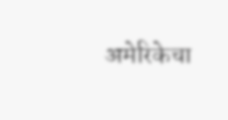अमेरिकेचा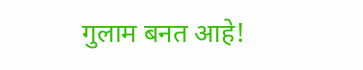गुलाम बनत आहे!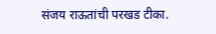संजय राऊतांची परखड टीका.